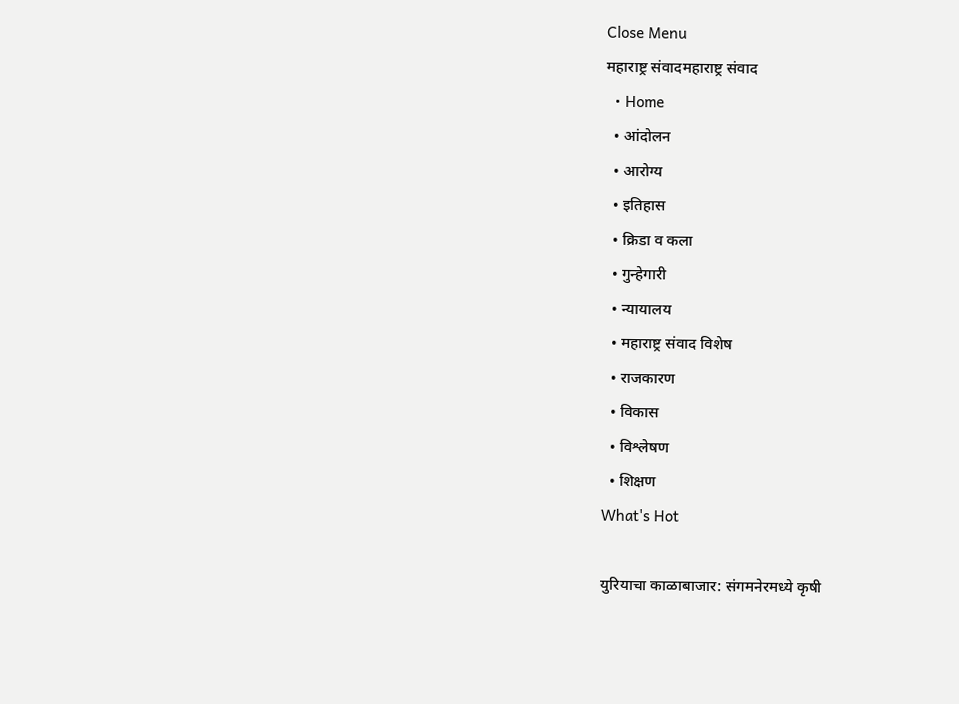Close Menu
महाराष्ट्र संवादमहाराष्ट्र संवाद
  • Home
  • आंदोलन
  • आरोग्य
  • इतिहास
  • क्रिडा व कला
  • गुन्हेगारी
  • न्यायालय
  • महाराष्ट्र संवाद विशेष
  • राजकारण
  • विकास
  • विश्लेषण
  • शिक्षण
What's Hot

युरियाचा काळाबाजार: संगमनेरमध्ये कृषी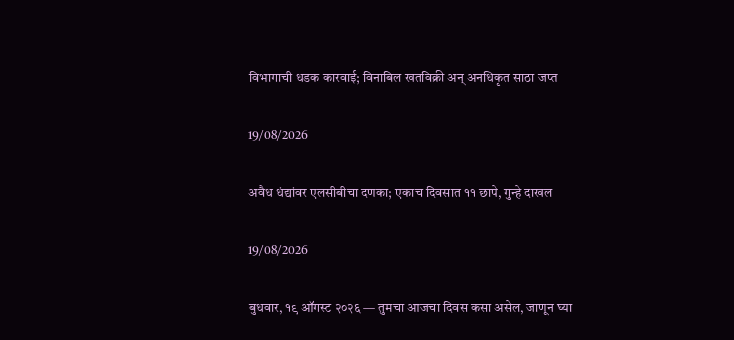विभागाची धडक कारवाई; विनाबिल खतविक्री अन् अनधिकृत साठा जप्त

19/08/2026

अवैध धंद्यांवर एलसीबीचा दणका; एकाच दिवसात ११ छापे, गुन्हे दाखल

19/08/2026

बुधवार, १९ ऑगस्ट २०२६ — तुमचा आजचा दिवस कसा असेल, जाणून घ्या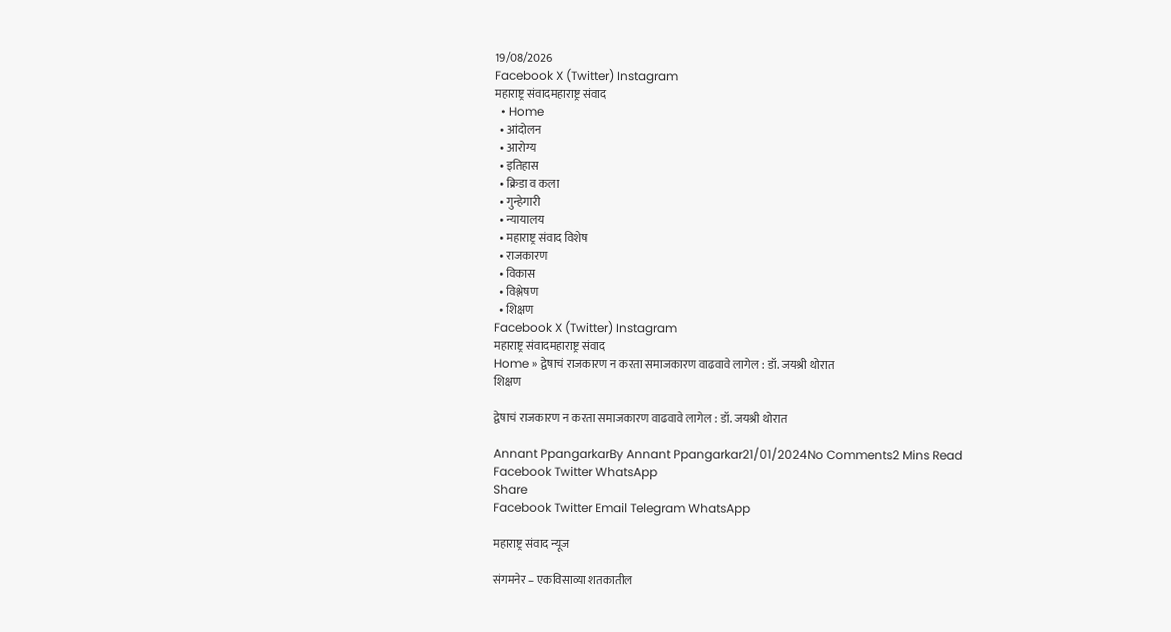19/08/2026
Facebook X (Twitter) Instagram
महाराष्ट्र संवादमहाराष्ट्र संवाद
  • Home
  • आंदोलन
  • आरोग्य
  • इतिहास
  • क्रिडा व कला
  • गुन्हेगारी
  • न्यायालय
  • महाराष्ट्र संवाद विशेष
  • राजकारण
  • विकास
  • विश्लेषण
  • शिक्षण
Facebook X (Twitter) Instagram
महाराष्ट्र संवादमहाराष्ट्र संवाद
Home » द्वेषाचं राजकारण न करता समाजकारण वाढवावे लागेल : डॉ. जयश्री थोरात
शिक्षण

द्वेषाचं राजकारण न करता समाजकारण वाढवावे लागेल : डॉ. जयश्री थोरात

Annant PpangarkarBy Annant Ppangarkar21/01/2024No Comments2 Mins Read
Facebook Twitter WhatsApp
Share
Facebook Twitter Email Telegram WhatsApp

महाराष्ट्र संवाद न्यूज

संगमनेर – एकविसाव्या शतकातील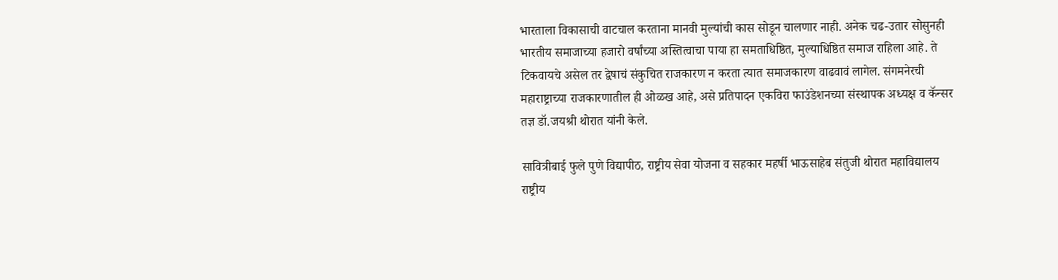भारताला विकासाची वाटचाल करताना मानवी मुल्यांची कास सोडून चालणार नाही. अनेक चढ-उतार सोसुनही भारतीय समाजाच्या हजारो वर्षांच्या अस्तित्वाचा पाया हा समताधिष्ठित, मुल्याधिष्ठित समाज राहिला आहे. ते टिकवायचे असेल तर द्वेषाचं संकुचित राजकारण न करता त्यात समाजकारण वाढवावं लागेल. संगमनेरची महाराष्ट्राच्या राजकारणातील ही ओळख आहे, असे प्रतिपादन एकविरा फाउंडेशनच्या संस्थापक अध्यक्ष व कॅन्सर तज्ञ डॉ.जयश्री थोरात यांनी केले.

सावित्रीबाई फुले पुणे विद्यापीठ, राष्ट्रीय सेवा योजना व सहकार महर्षी भाऊसाहेब संतुजी थोरात महाविद्यालय राष्ट्रीय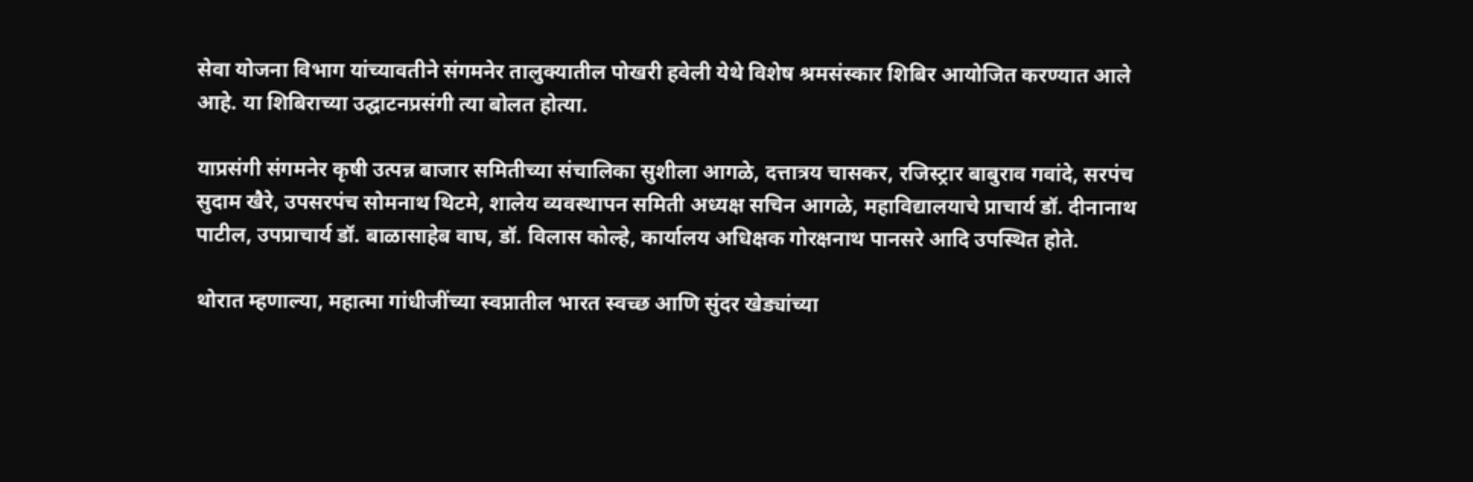सेवा योजना विभाग यांच्यावतीने संगमनेर तालुक्यातील पोखरी हवेली येथे विशेष श्रमसंस्कार शिबिर आयोजित करण्यात आले आहे. या शिबिराच्या उद्घाटनप्रसंगी त्या बोलत होत्या.

याप्रसंगी संगमनेर कृषी उत्पन्न बाजार समितीच्या संचालिका सुशीला आगळे, दत्तात्रय चासकर, रजिस्ट्रार बाबुराव गवांदे, सरपंच सुदाम खैरे, उपसरपंच सोमनाथ थिटमे, शालेय व्यवस्थापन समिती अध्यक्ष सचिन आगळे, महाविद्यालयाचे प्राचार्य डॉ. दीनानाथ पाटील, उपप्राचार्य डॉ. बाळासाहेब वाघ, डॉ. विलास कोल्हे, कार्यालय अधिक्षक गोरक्षनाथ पानसरे आदि उपस्थित होते.

थोरात म्हणाल्या, महात्मा गांधीजींच्या स्वप्नातील भारत स्वच्छ आणि सुंदर खेड्यांच्या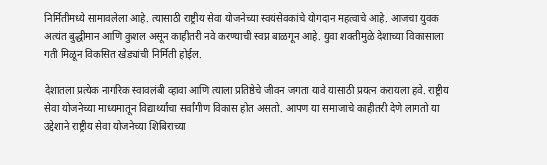निर्मितीमध्ये सामावलेला आहे. त्यासाठी राष्ट्रीय सेवा योजनेच्या स्वयंसेवकांचे योगदान महत्वाचे आहे. आजचा युवक अत्यंत बुद्धीमान आणि कुशल असून काहीतरी नवे करण्याची स्वप्न बाळगून आहे. युवा शक्तीमुळे देशाच्या विकासाला गती मिळून विकसित खेड्यांची निर्मिती होईल.

देशातला प्रत्येक नागरिक स्वावलंबी व्हावा आणि त्याला प्रतिष्ठेचे जीवन जगता यावे यासाठी प्रयत्न करायला हवे. राष्ट्रीय सेवा योजनेच्या माध्यमातून विद्यार्थ्यांचा सर्वांगीण विकास होत असतो. आपण या समाजाचे काहीतरी देणे लागतो या उद्देशाने राष्ट्रीय सेवा योजनेच्या शिबिराच्या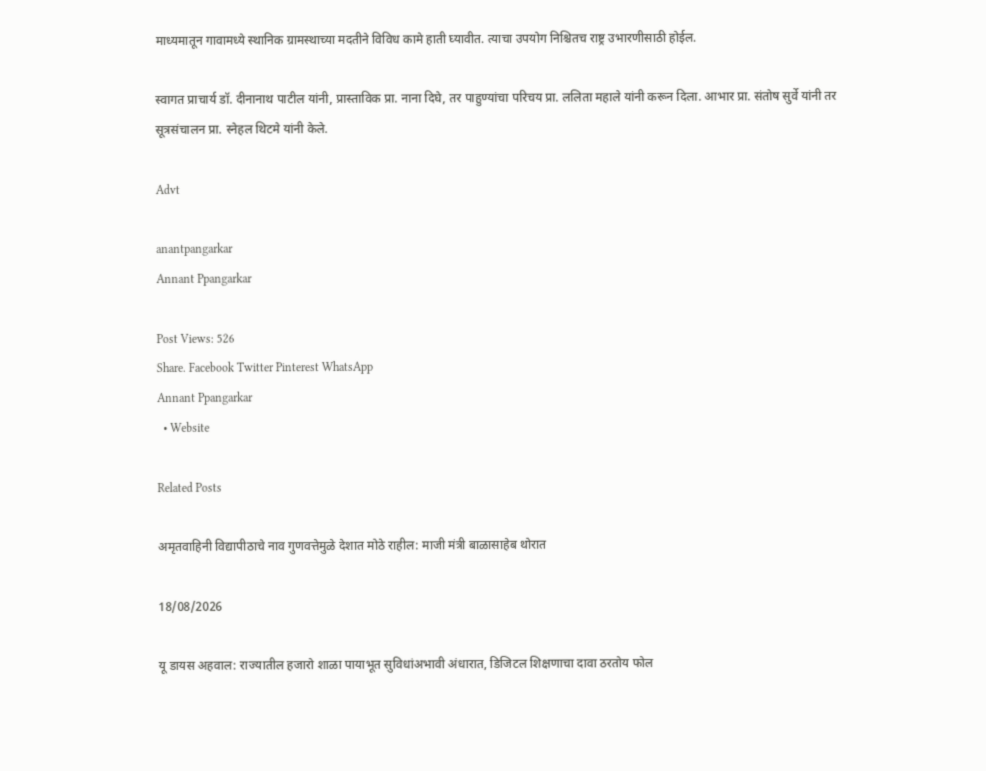माध्यमातून गावामध्ये स्थानिक ग्रामस्थाच्या मदतीने विविध कामे हाती घ्यावीत. त्याचा उपयोग निश्चितच राष्ट्र उभारणीसाठी होईल.

स्वागत प्राचार्य डॉ. दीनानाथ पाटील यांनी, प्रास्ताविक प्रा. नाना दिघे, तर पाहुण्यांचा परिचय प्रा. ललिता महाले यांनी करून दिला. आभार प्रा. संतोष सुर्वे यांनी तर सूत्रसंचालन प्रा. स्नेहल थिटमे यांनी केले.

Advt

anantpangarkar
Annant Ppangarkar

Post Views: 526
Share. Facebook Twitter Pinterest WhatsApp
Annant Ppangarkar
  • Website

Related Posts

अमृतवाहिनी विद्यापीठाचे नाव गुणवत्तेमुळे देशात मोठे राहील: माजी मंत्री बाळासाहेब थोरात

18/08/2026

यू डायस अहवाल: राज्यातील हजारो शाळा पायाभूत सुविधांअभावी अंधारात, डिजिटल शिक्षणाचा दावा ठरतोय फोल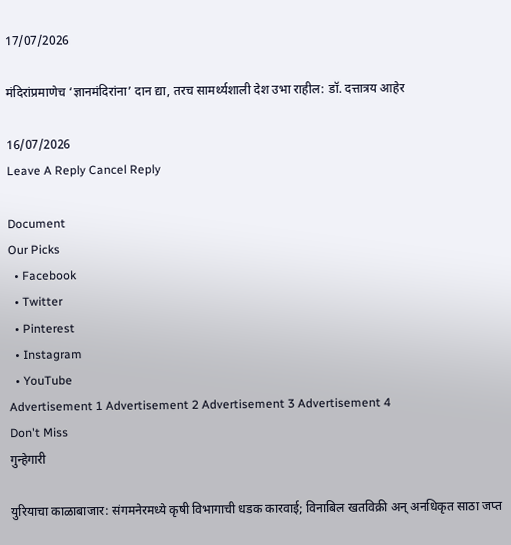17/07/2026

मंदिरांप्रमाणेच ‘ज्ञानमंदिरांना’ दान द्या, तरच सामर्थ्यशाली देश उभा राहील: डॉ. दत्तात्रय आहेर

16/07/2026
Leave A Reply Cancel Reply

Document
Our Picks
  • Facebook
  • Twitter
  • Pinterest
  • Instagram
  • YouTube
Advertisement 1 Advertisement 2 Advertisement 3 Advertisement 4
Don't Miss
गुन्हेगारी

युरियाचा काळाबाजार: संगमनेरमध्ये कृषी विभागाची धडक कारवाई; विनाबिल खतविक्री अन् अनधिकृत साठा जप्त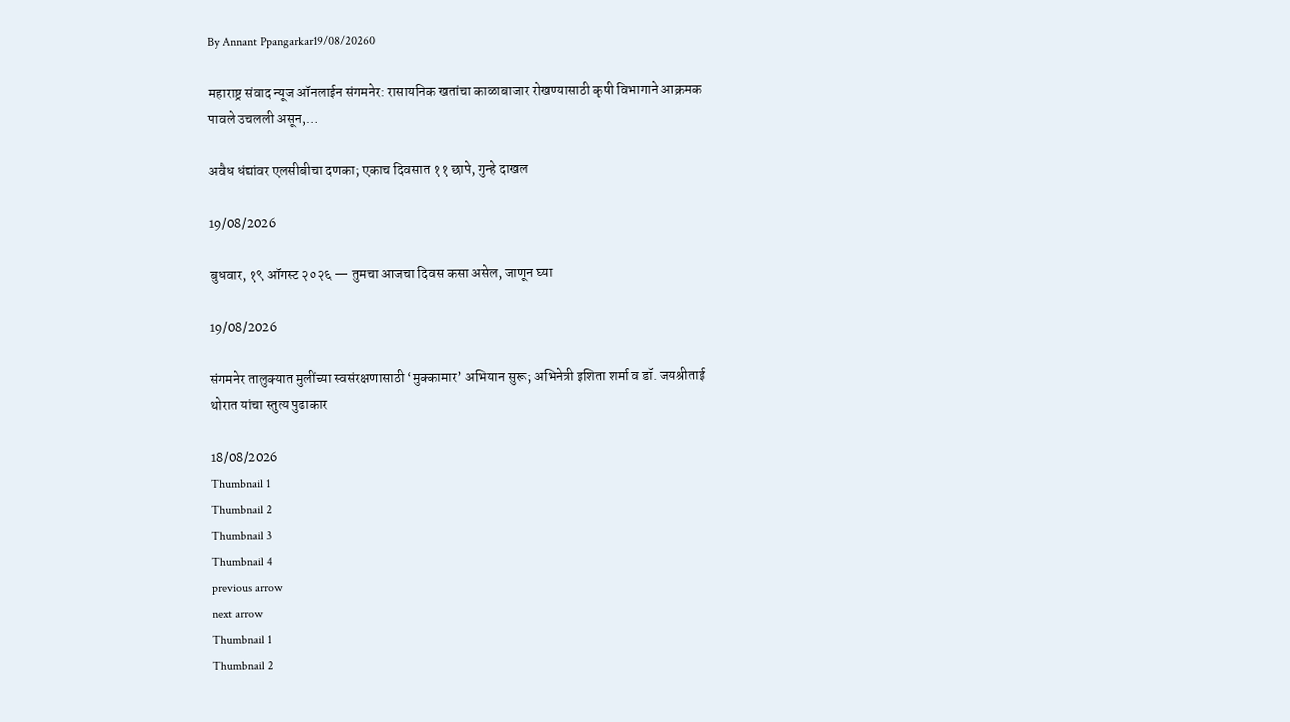By Annant Ppangarkar19/08/20260

महाराष्ट्र संवाद न्यूज ऑनलाईन संगमनेर: रासायनिक खतांचा काळाबाजार रोखण्यासाठी कृषी विभागाने आक्रमक पावले उचलली असून,…

अवैध धंद्यांवर एलसीबीचा दणका; एकाच दिवसात ११ छापे, गुन्हे दाखल

19/08/2026

बुधवार, १९ ऑगस्ट २०२६ — तुमचा आजचा दिवस कसा असेल, जाणून घ्या

19/08/2026

संगमनेर तालुक्यात मुलींच्या स्वसंरक्षणासाठी ‘मुक्कामार’ अभियान सुरू; अभिनेत्री इशिता शर्मा व डॉ. जयश्रीताई थोरात यांचा स्तुत्य पुढाकार

18/08/2026
Thumbnail 1
Thumbnail 2
Thumbnail 3
Thumbnail 4
previous arrow
next arrow
Thumbnail 1
Thumbnail 2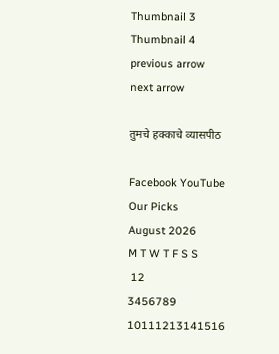Thumbnail 3
Thumbnail 4
previous arrow
next arrow

तुमचे हक्काचे व्यासपीठ

Facebook YouTube
Our Picks
August 2026
M T W T F S S
 12
3456789
10111213141516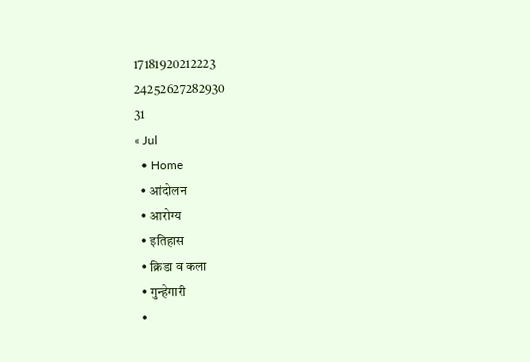17181920212223
24252627282930
31
« Jul
  • Home
  • आंदोलन
  • आरोग्य
  • इतिहास
  • क्रिडा व कला
  • गुन्हेगारी
  •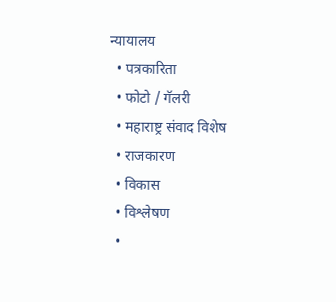न्यायालय
  • पत्रकारिता
  • फोटो / गॅलरी
  • महाराष्ट्र संवाद विशेष
  • राजकारण
  • विकास
  • विश्लेषण
  •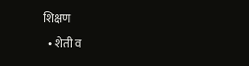शिक्षण
  • शेती व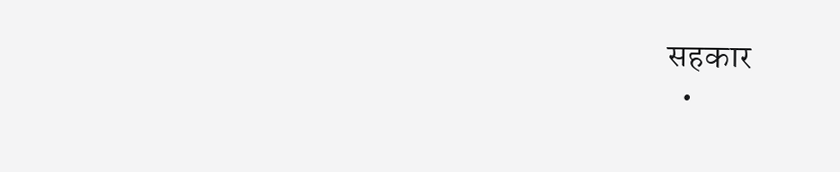सहकार
  •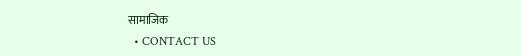सामाजिक
  • CONTACT US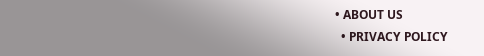• ABOUT US
  • PRIVACY POLICY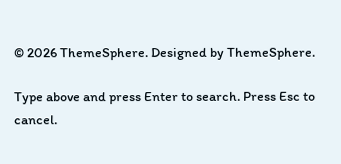© 2026 ThemeSphere. Designed by ThemeSphere.

Type above and press Enter to search. Press Esc to cancel.